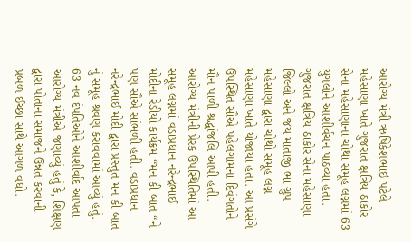આરોગ્ય મંત્રી ઋષિકેશભાઇ પટેલે મહેસાણા ખાતે ગુજરાત ક્ષત્રિય ઠાકોર સેના મહેસાણાના ચોથા સમૂહ લગ્નમાં 63 યુગલોને આશીર્વચન પાઠવ્યા હતા. ગુજરાત ક્ષત્રિય ઠાકોર સેના મહેસાણા જિલ્લો અને જય માતાજી ભા ગ્રુપ મહેસાણા દ્વારા ચોથો સમૂહ લગ્ન મહેસાણા ખાતે યોજાયા હતા. આ પ્રસંગે ઉપસ્થિત સૌએ પહેલગામના દિવંગતોને મૌન પાળી શ્રદ્ધાંજલિ આપી હતી. આરોગ્ય મંત્રીની પ્રેરક ઉપસ્થિતિમાં આ સમૂહ લગ્નમાં વડાપ્રધાન નરેન્દ્રભાઈ મોદીના રેડીયો કાર્યક્રમ “મન કી બાત “ને પણ સૌએ સાંભળી હતી. વડાપ્રધાન નરેન્દ્રભાઈ મોદી દ્વારા પ્રસ્તુત મન કી બાત નું સમૂહ શ્રવણ કરાવવામાં આવ્યું હતું.
63 નવ દંપતિઓને આશીર્વાદ આપતા આરોગ્ય મંત્રીએ જણાવ્યું હતું કે, શિક્ષણ દ્વારા પોતાના સમાજને ઉન્નત કરવાની પ્રબળ ઈચ્છા સાથે આગળ વધો.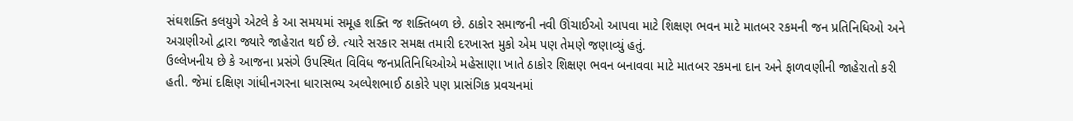સંઘશક્તિ કલયુગે એટલે કે આ સમયમાં સમૂહ શક્તિ જ શક્તિબળ છે. ઠાકોર સમાજની નવી ઊંચાઈઓ આપવા માટે શિક્ષણ ભવન માટે માતબર રકમની જન પ્રતિનિધિઓ અને અગ્રણીઓ દ્વારા જ્યારે જાહેરાત થઈ છે. ત્યારે સરકાર સમક્ષ તમારી દરખાસ્ત મુકો એમ પણ તેમણે જણાવ્યું હતું.
ઉલ્લેખનીય છે કે આજના પ્રસંગે ઉપસ્થિત વિવિધ જનપ્રતિનિધિઓએ મહેસાણા ખાતે ઠાકોર શિક્ષણ ભવન બનાવવા માટે માતબર રકમના દાન અને ફાળવણીની જાહેરાતો કરી હતી. જેમાં દક્ષિણ ગાંધીનગરના ધારાસભ્ય અલ્પેશભાઈ ઠાકોરે પણ પ્રાસંગિક પ્રવચનમાં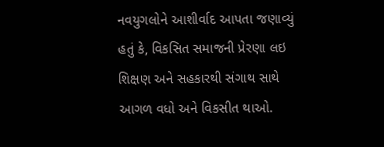નવયુગલોને આશીર્વાદ આપતા જણાવ્યું હતું કે, વિકસિત સમાજની પ્રેરણા લઇ શિક્ષણ અને સહકારથી સંગાથ સાથે આગળ વધો અને વિકસીત થાઓ.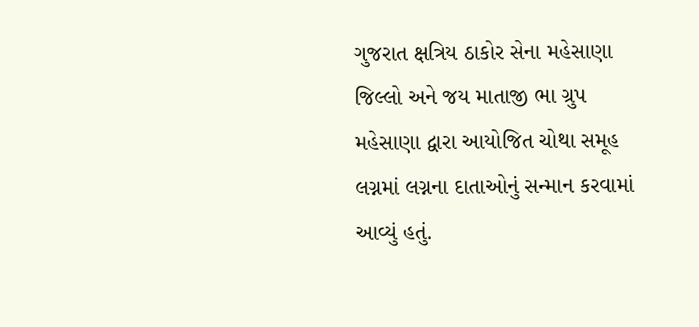ગુજરાત ક્ષત્રિય ઠાકોર સેના મહેસાણા જિલ્લો અને જય માતાજી ભા ગ્રુપ મહેસાણા દ્વારા આયોજિત ચોથા સમૂહ લગ્નમાં લગ્નના દાતાઓનું સન્માન કરવામાં આવ્યું હતું.